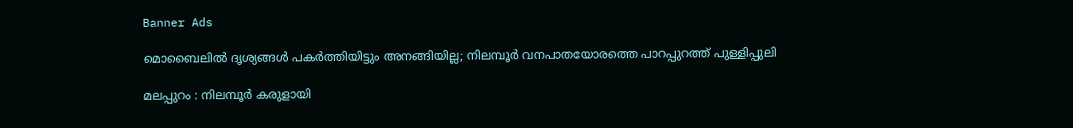Banner Ads

മൊബൈലിൽ ദൃശ്യങ്ങൾ പകർത്തിയിട്ടും അനങ്ങിയില്ല; നിലമ്പൂർ വനപാതയോരത്തെ പാറപ്പുറത്ത് പുള്ളിപ്പുലി

മലപ്പുറം : നിലമ്പൂർ കരുളായി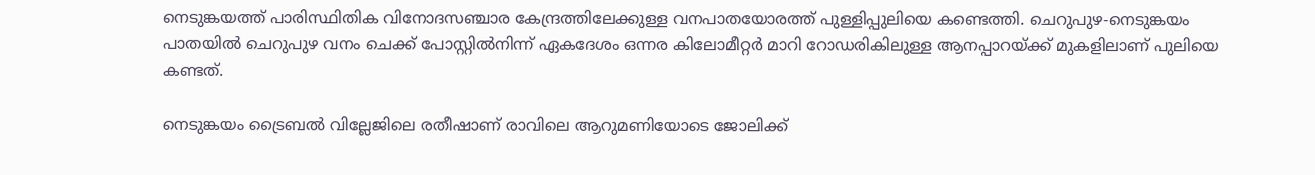നെടുങ്കയത്ത് പാരിസ്ഥിതിക വിനോദസഞ്ചാര കേന്ദ്രത്തിലേക്കുള്ള വനപാതയോരത്ത് പുള്ളിപ്പുലിയെ കണ്ടെത്തി. ചെറുപുഴ-നെടുങ്കയം പാതയിൽ ചെറുപുഴ വനം ചെക്ക് പോസ്റ്റിൽനിന്ന് ഏകദേശം ഒന്നര കിലോമീറ്റർ മാറി റോഡരികിലുള്ള ആനപ്പാറയ്ക്ക് മുകളിലാണ് പുലിയെ കണ്ടത്.

നെടുങ്കയം ട്രൈബൽ വില്ലേജിലെ രതീഷാണ് രാവിലെ ആറുമണിയോടെ ജോലിക്ക്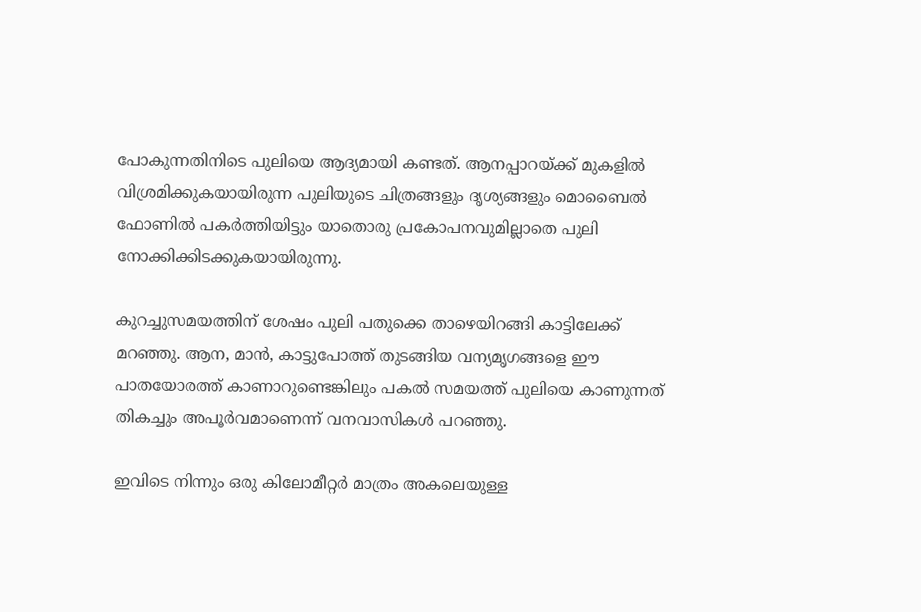പോകുന്നതിനിടെ പുലിയെ ആദ്യമായി കണ്ടത്. ആനപ്പാറയ്ക്ക് മുകളിൽ വിശ്രമിക്കുകയായിരുന്ന പുലിയുടെ ചിത്രങ്ങളും ദൃശ്യങ്ങളും മൊബൈൽ ഫോണിൽ പകർത്തിയിട്ടും യാതൊരു പ്രകോപനവുമില്ലാതെ പുലി നോക്കിക്കിടക്കുകയായിരുന്നു.

കുറച്ചുസമയത്തിന് ശേഷം പുലി പതുക്കെ താഴെയിറങ്ങി കാട്ടിലേക്ക് മറഞ്ഞു. ആന, മാൻ, കാട്ടുപോത്ത് തുടങ്ങിയ വന്യമൃഗങ്ങളെ ഈ പാതയോരത്ത് കാണാറുണ്ടെങ്കിലും പകൽ സമയത്ത് പുലിയെ കാണുന്നത് തികച്ചും അപൂർവമാണെന്ന് വനവാസികള്‍ പറഞ്ഞു.

ഇവിടെ നിന്നും ഒരു കിലോമീറ്റർ മാത്രം അകലെയുള്ള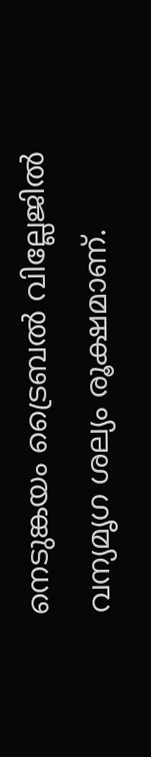നെടുങ്കയം ട്രൈബൽ വില്ലേജിൽ വന്യമൃഗ ശല്യം രൂക്ഷമാണ്.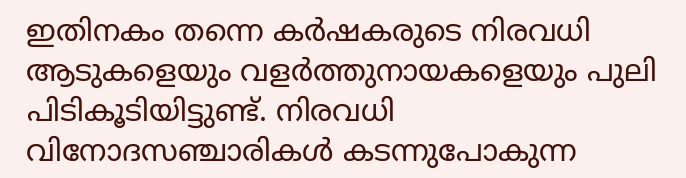ഇതിനകം തന്നെ കർഷകരുടെ നിരവധി ആടുകളെയും വളർത്തുനായകളെയും പുലി പിടികൂടിയിട്ടുണ്ട്. നിരവധി വിനോദസഞ്ചാരികൾ കടന്നുപോകുന്ന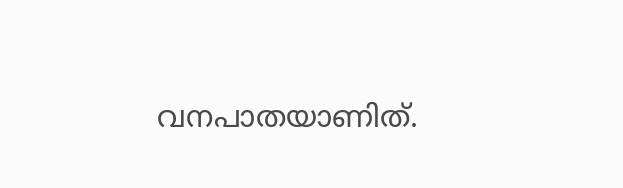വനപാതയാണിത്.